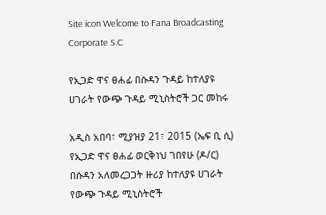Site icon Welcome to Fana Broadcasting Corporate S.C

የኢጋድ ዋና ፀሐፊ በሱዳን ጉዳይ ከተለያዩ ሀገራት የውጭ ጉዳይ ሚኒስትሮች ጋር መከሩ

አዲስ አበባ፣ ሚያዝያ 21፣ 2015 (ኤፍ ቢ ሲ) የኢጋድ ዋና ፀሐፊ ወርቅነህ ገበየሁ (ዶ/ር) በሱዳን አለመረጋጋት ዙሪያ ከተለያዩ ሀገራት የውጭ ጉዳይ ሚኒስትሮች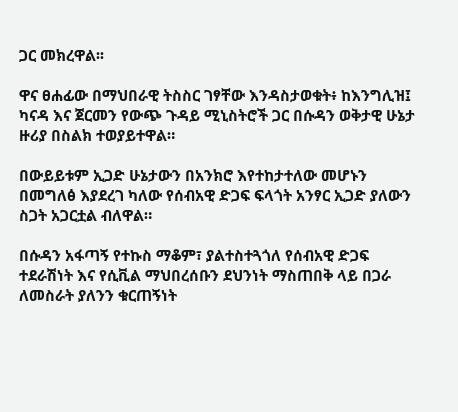ጋር መክረዋል፡፡

ዋና ፀሐፊው በማህበራዊ ትስስር ገፃቸው እንዳስታወቁት፥ ከእንግሊዝ፤ ካናዳ እና ጀርመን የውጭ ጉዳይ ሚኒስትሮች ጋር በሱዳን ወቅታዊ ሁኔታ ዙሪያ በስልክ ተወያይተዋል።

በውይይቱም ኢጋድ ሁኔታውን በአንክሮ እየተከታተለው መሆኑን በመግለፅ እያደረገ ካለው የሰብአዊ ድጋፍ ፍላጎት አንፃር ኢጋድ ያለውን ስጋት አጋርቷል ብለዋል።

በሱዳን አፋጣኝ የተኩስ ማቆም፣ ያልተስተጓጎለ የሰብአዊ ድጋፍ ተደራሽነት እና የሲቪል ማህበረሰቡን ደህንነት ማስጠበቅ ላይ በጋራ ለመስራት ያለንን ቁርጠኝነት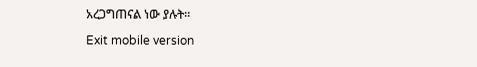አረጋግጠናል ነው ያሉት።

Exit mobile version